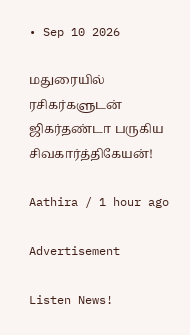• Sep 10 2026

மதுரையில் ரசிகர்களுடன் ஜிகர்தண்டா பருகிய சிவகார்த்திகேயன்!

Aathira / 1 hour ago

Advertisement

Listen News!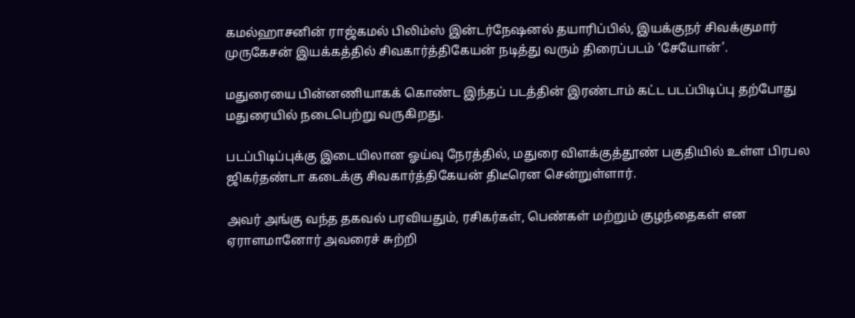கமல்ஹாசனின் ராஜ்கமல் பிலிம்ஸ் இன்டர்நேஷனல் தயாரிப்பில், இயக்குநர் சிவக்குமார் முருகேசன் இயக்கத்தில் சிவகார்த்திகேயன் நடித்து வரும் திரைப்படம் ‘சேயோன்’.

மதுரையை பின்னணியாகக் கொண்ட இந்தப் படத்தின் இரண்டாம் கட்ட படப்பிடிப்பு தற்போது மதுரையில் நடைபெற்று வருகிறது.

படப்பிடிப்புக்கு இடையிலான ஓய்வு நேரத்தில், மதுரை விளக்குத்தூண் பகுதியில் உள்ள பிரபல ஜிகர்தண்டா கடைக்கு சிவகார்த்திகேயன் திடீரென சென்றுள்ளார்.

அவர் அங்கு வந்த தகவல் பரவியதும், ரசிகர்கள், பெண்கள் மற்றும் குழந்தைகள் என ஏராளமானோர் அவரைச் சுற்றி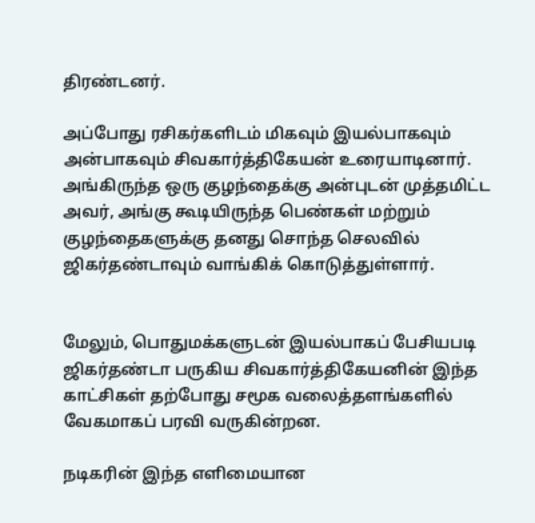திரண்டனர்.

அப்போது ரசிகர்களிடம் மிகவும் இயல்பாகவும் அன்பாகவும் சிவகார்த்திகேயன் உரையாடினார். அங்கிருந்த ஒரு குழந்தைக்கு அன்புடன் முத்தமிட்ட அவர், அங்கு கூடியிருந்த பெண்கள் மற்றும் குழந்தைகளுக்கு தனது சொந்த செலவில் ஜிகர்தண்டாவும் வாங்கிக் கொடுத்துள்ளார்.


மேலும், பொதுமக்களுடன் இயல்பாகப் பேசியபடி ஜிகர்தண்டா பருகிய சிவகார்த்திகேயனின் இந்த காட்சிகள் தற்போது சமூக வலைத்தளங்களில் வேகமாகப் பரவி வருகின்றன.

நடிகரின் இந்த எளிமையான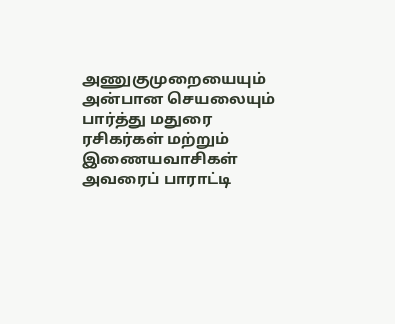அணுகுமுறையையும் அன்பான செயலையும் பார்த்து மதுரை ரசிகர்கள் மற்றும் இணையவாசிகள் அவரைப் பாராட்டி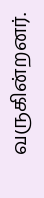வருகின்றனர்.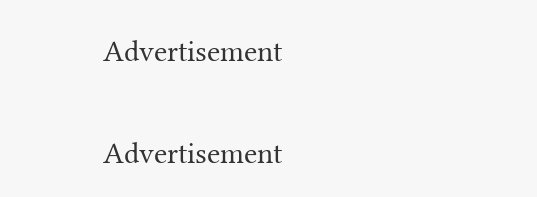Advertisement

Advertisement